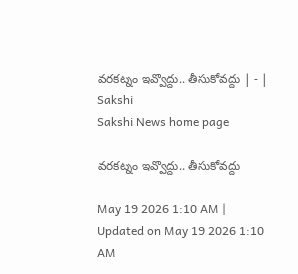వరకట్నం ఇవ్వొద్దు.. తీసుకోవద్దు | - | Sakshi
Sakshi News home page

వరకట్నం ఇవ్వొద్దు.. తీసుకోవద్దు

May 19 2026 1:10 AM | Updated on May 19 2026 1:10 AM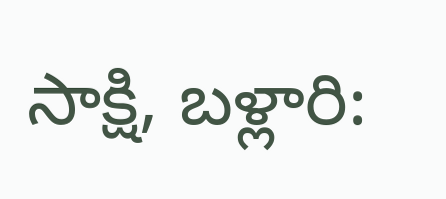సాక్షి, బళ్లారి: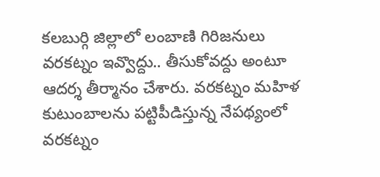కలబుర్గి జిల్లాలో లంబాణి గిరిజనులు వరకట్నం ఇవ్వొద్దు.. తీసుకోవద్దు అంటూ ఆదర్శ తీర్మానం చేశారు. వరకట్నం మహిళ కుటుంబాలను పట్టిపీడిస్తున్న నేపథ్యంలో వరకట్నం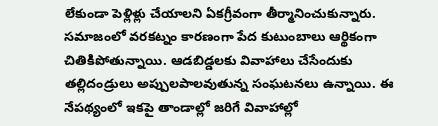లేకుండా పెళ్లిళ్లు చేయాలని ఏకగ్రీవంగా తీర్మానించుకున్నారు. సమాజంలో వరకట్నం కారణంగా పేద కుటుంబాలు ఆర్థికంగా చితికిపోతున్నాయి. ఆడబిడ్డలకు వివాహాలు చేసేందుకు తల్లిదండ్రులు అప్పులపాలవుతున్న సంఘటనలు ఉన్నాయి. ఈ నేపథ్యంలో ఇకపై తాండాల్లో జరిగే వివాహాల్లో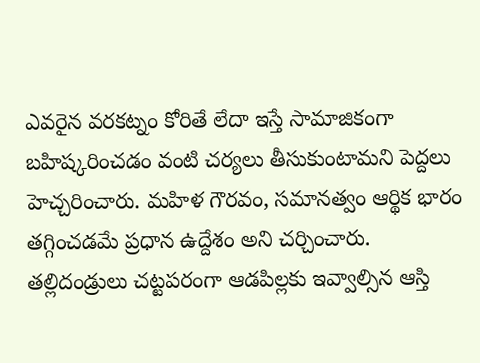ఎవరైన వరకట్నం కోరితే లేదా ఇస్తే సామాజికంగా బహిష్కరించడం వంటి చర్యలు తీసుకుంటామని పెద్దలు హెచ్చరించారు. మహిళ గౌరవం, సమానత్వం ఆర్థిక భారం తగ్గించడమే ప్రధాన ఉద్దేశం అని చర్చించారు. తల్లిదండ్రులు చట్టపరంగా ఆడపిల్లకు ఇవ్వాల్సిన ఆస్తి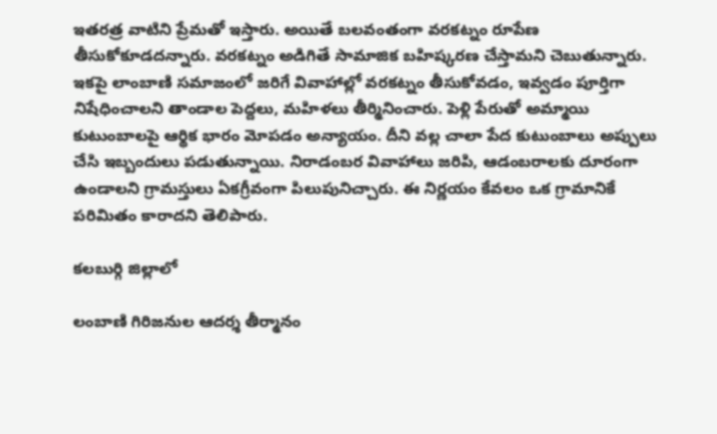ఇతరత్ర వాటిని ప్రేమతో ఇస్తారు. అయితే బలవంతంగా వరకట్నం రూపేణ తీసుకోకూడదన్నారు. వరకట్నం అడిగితే సామాజిక బహిష్కరణ చేస్తామని చెబుతున్నారు. ఇకపై లాంబాణి సమాజంలో జరిగే వివాహాల్లో వరకట్నం తీసుకోవడం, ఇవ్వడం పూర్తిగా నిషేధించాలని తాండాల పెద్దలు, మహిళలు తీర్మినించారు. పెళ్లి పేరుతో అమ్మాయి కుటుంబాలపై ఆర్థిక భారం మోపడం అన్యాయం. దీని వల్ల చాలా పేద కుటుంబాలు అప్పులు చేసి ఇబ్బందులు పడుతున్నాయి. నిరాడంబర వివాహాలు జరిపి, ఆడంబరాలకు దూరంగా ఉండాలని గ్రామస్తులు ఏకగ్రీవంగా పిలుపునిచ్చారు. ఈ నిర్ణయం కేవలం ఒక గ్రామానికే పరిమితం కారాదని తెలిపారు.

కలబుర్గి జిల్లాలో

లంబాణి గిరిజనుల ఆదర్శ తీర్మానం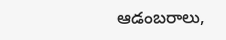ఆడంబరాలు,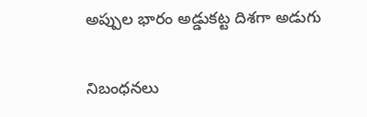అప్పుల భారం అడ్డుకట్ట దిశగా అడుగు

నిబంధనలు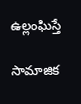ఉల్లంఘిస్తే

సామాజిక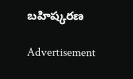బహిష్కరణ

Advertisement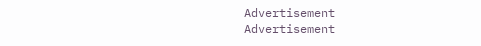Advertisement
Advertisement